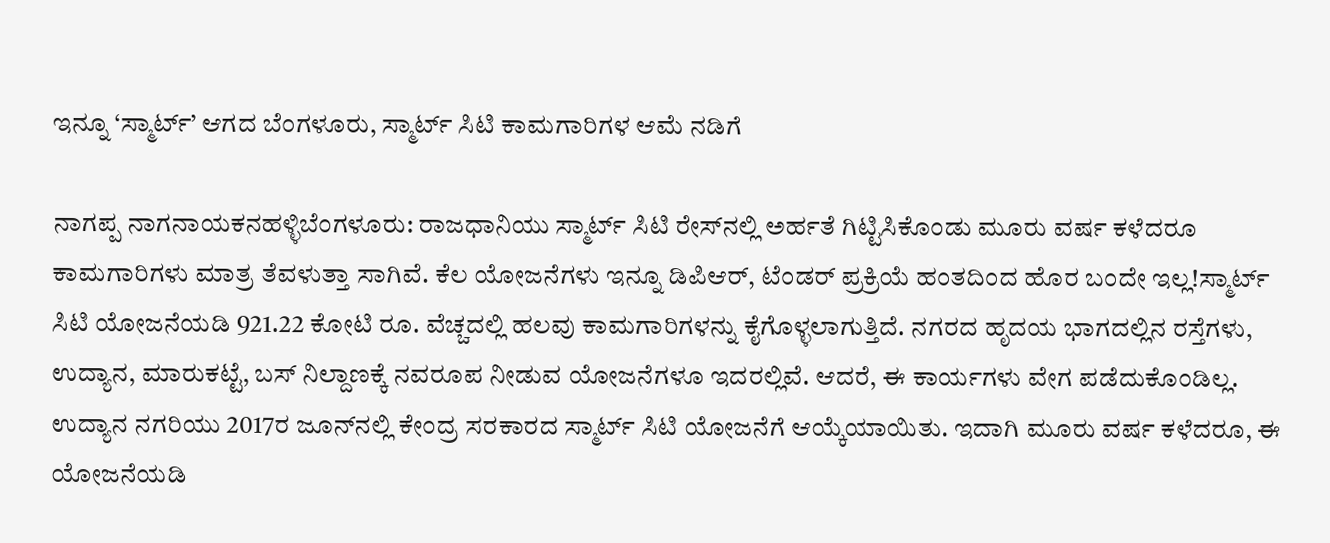ಇನ್ನೂ ‘ಸ್ಮಾರ್ಟ್‌’ ಆಗದ ಬೆಂಗಳೂರು, ಸ್ಮಾರ್ಟ್‌ ಸಿಟಿ ಕಾಮಗಾರಿಗಳ ಆಮೆ ನಡಿಗೆ

ನಾಗಪ್ಪ ನಾಗನಾಯಕನಹಳ್ಳಿಬೆಂಗಳೂರು: ರಾಜಧಾನಿಯು ಸ್ಮಾರ್ಟ್‌ ಸಿಟಿ ರೇಸ್‌ನಲ್ಲಿ ಅರ್ಹತೆ ಗಿಟ್ಟಿಸಿಕೊಂಡು ಮೂರು ವರ್ಷ ಕಳೆದರೂ ಕಾಮಗಾರಿಗಳು ಮಾತ್ರ ತೆವಳುತ್ತಾ ಸಾಗಿವೆ. ಕೆಲ ಯೋಜನೆಗಳು ಇನ್ನೂ ಡಿಪಿಆರ್‌, ಟೆಂಡರ್‌ ಪ್ರಕ್ರಿಯೆ ಹಂತದಿಂದ ಹೊರ ಬಂದೇ ಇಲ್ಲ!ಸ್ಮಾರ್ಟ್‌ ಸಿಟಿ ಯೋಜನೆಯಡಿ 921.22 ಕೋಟಿ ರೂ. ವೆಚ್ಚದಲ್ಲಿ ಹಲವು ಕಾಮಗಾರಿಗಳನ್ನು ಕೈಗೊಳ್ಳಲಾಗುತ್ತಿದೆ. ನಗರದ ಹೃದಯ ಭಾಗದಲ್ಲಿನ ರಸ್ತೆಗಳು, ಉದ್ಯಾನ, ಮಾರುಕಟ್ಟೆ, ಬಸ್‌ ನಿಲ್ದಾಣಕ್ಕೆ ನವರೂಪ ನೀಡುವ ಯೋಜನೆಗಳೂ ಇದರಲ್ಲಿವೆ. ಆದರೆ, ಈ ಕಾರ್ಯಗಳು ವೇಗ ಪಡೆದುಕೊಂಡಿಲ್ಲ. ಉದ್ಯಾನ ನಗರಿಯು 2017ರ ಜೂನ್‌ನಲ್ಲಿ ಕೇಂದ್ರ ಸರಕಾರದ ಸ್ಮಾರ್ಟ್‌ ಸಿಟಿ ಯೋಜನೆಗೆ ಆಯ್ಕೆಯಾಯಿತು. ಇದಾಗಿ ಮೂರು ವರ್ಷ ಕಳೆದರೂ, ಈ ಯೋಜನೆಯಡಿ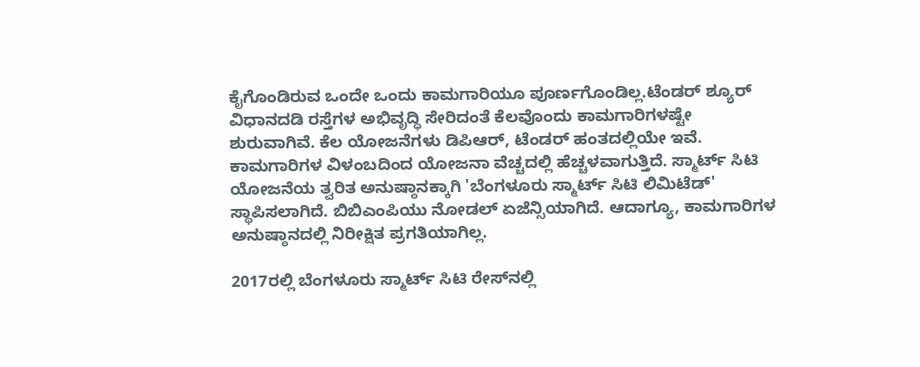ಕೈಗೊಂಡಿರುವ ಒಂದೇ ಒಂದು ಕಾಮಗಾರಿಯೂ ಪೂರ್ಣಗೊಂಡಿಲ್ಲ.ಟೆಂಡರ್ ‌ಶ್ಯೂರ್‌ ವಿಧಾನದಡಿ ರಸ್ತೆಗಳ ಅಭಿವೃದ್ಧಿ ಸೇರಿದಂತೆ ಕೆಲವೊಂದು ಕಾಮಗಾರಿಗಳಷ್ಟೇ ಶುರುವಾಗಿವೆ. ಕೆಲ ಯೋಜನೆಗಳು ಡಿಪಿಆರ್‌, ಟೆಂಡರ್‌ ಹಂತದಲ್ಲಿಯೇ ಇವೆ. ಕಾಮಗಾರಿಗಳ ವಿಳಂಬದಿಂದ ಯೋಜನಾ ವೆಚ್ಚದಲ್ಲಿ ಹೆಚ್ಚಳವಾಗುತ್ತಿದೆ. ಸ್ಮಾರ್ಟ್‌ ಸಿಟಿ ಯೋಜನೆಯ ತ್ವರಿತ ಅನುಷ್ಠಾನಕ್ಕಾಗಿ 'ಬೆಂಗಳೂರು ಸ್ಮಾರ್ಟ್‌ ಸಿಟಿ ಲಿಮಿಟೆಡ್‌' ಸ್ಥಾಪಿಸಲಾಗಿದೆ. ಬಿಬಿಎಂಪಿಯು ನೋಡಲ್‌ ಏಜೆನ್ಸಿಯಾಗಿದೆ. ಆದಾಗ್ಯೂ, ಕಾಮಗಾರಿಗಳ ಅನುಷ್ಠಾನದಲ್ಲಿ ನಿರೀಕ್ಷಿತ ಪ್ರಗತಿಯಾಗಿಲ್ಲ.

2017ರಲ್ಲಿ ಬೆಂಗಳೂರು ಸ್ಮಾರ್ಟ್‌ ಸಿಟಿ ರೇಸ್‌ನಲ್ಲಿ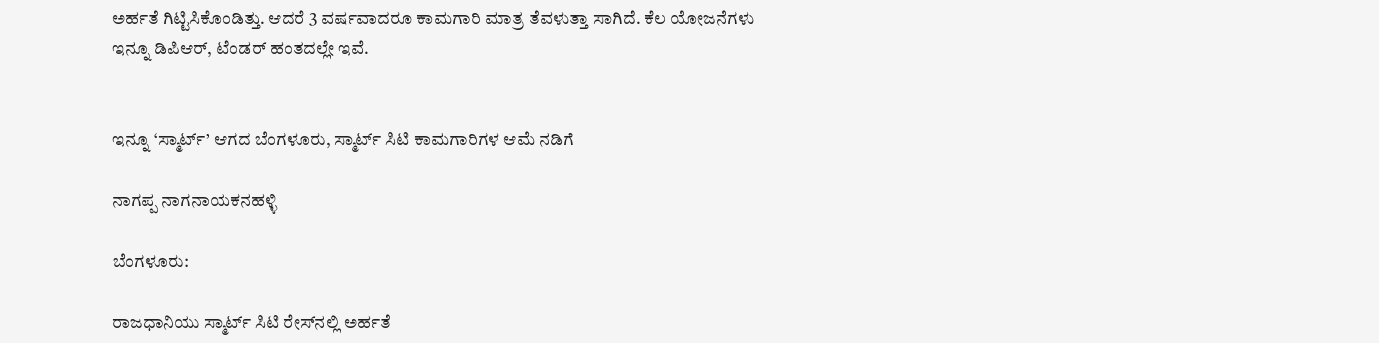ಅರ್ಹತೆ ಗಿಟ್ಟಿಸಿಕೊಂಡಿತ್ತು. ಆದರೆ 3 ವರ್ಷವಾದರೂ ಕಾಮಗಾರಿ ಮಾತ್ರ ತೆವಳುತ್ತಾ ಸಾಗಿದೆ. ಕೆಲ ಯೋಜನೆಗಳು ಇನ್ನೂ ಡಿಪಿಆರ್‌, ಟೆಂಡರ್‌ ಹಂತದಲ್ಲೇ ಇವೆ.


ಇನ್ನೂ ‘ಸ್ಮಾರ್ಟ್‌’ ಆಗದ ಬೆಂಗಳೂರು, ಸ್ಮಾರ್ಟ್‌ ಸಿಟಿ ಕಾಮಗಾರಿಗಳ ಆಮೆ ನಡಿಗೆ

ನಾಗಪ್ಪ ನಾಗನಾಯಕನಹಳ್ಳಿ

ಬೆಂಗಳೂರು:

ರಾಜಧಾನಿಯು ಸ್ಮಾರ್ಟ್‌ ಸಿಟಿ ರೇಸ್‌ನಲ್ಲಿ ಅರ್ಹತೆ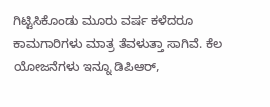ಗಿಟ್ಟಿಸಿಕೊಂಡು ಮೂರು ವರ್ಷ ಕಳೆದರೂ ಕಾಮಗಾರಿಗಳು ಮಾತ್ರ ತೆವಳುತ್ತಾ ಸಾಗಿವೆ. ಕೆಲ ಯೋಜನೆಗಳು ಇನ್ನೂ ಡಿಪಿಆರ್‌,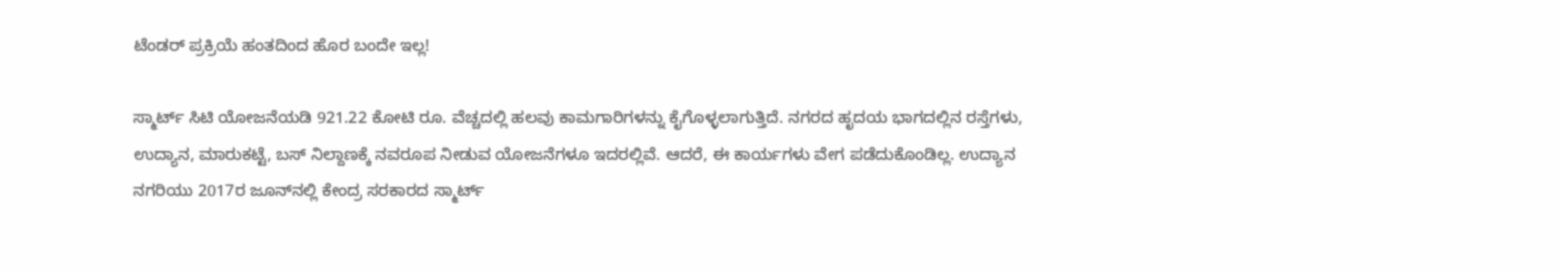ಟೆಂಡರ್‌ ಪ್ರಕ್ರಿಯೆ ಹಂತದಿಂದ ಹೊರ ಬಂದೇ ಇಲ್ಲ!

ಸ್ಮಾರ್ಟ್‌ ಸಿಟಿ ಯೋಜನೆಯಡಿ 921.22 ಕೋಟಿ ರೂ. ವೆಚ್ಚದಲ್ಲಿ ಹಲವು ಕಾಮಗಾರಿಗಳನ್ನು ಕೈಗೊಳ್ಳಲಾಗುತ್ತಿದೆ. ನಗರದ ಹೃದಯ ಭಾಗದಲ್ಲಿನ ರಸ್ತೆಗಳು, ಉದ್ಯಾನ, ಮಾರುಕಟ್ಟೆ, ಬಸ್‌ ನಿಲ್ದಾಣಕ್ಕೆ ನವರೂಪ ನೀಡುವ ಯೋಜನೆಗಳೂ ಇದರಲ್ಲಿವೆ. ಆದರೆ, ಈ ಕಾರ್ಯಗಳು ವೇಗ ಪಡೆದುಕೊಂಡಿಲ್ಲ. ಉದ್ಯಾನ ನಗರಿಯು 2017ರ ಜೂನ್‌ನಲ್ಲಿ ಕೇಂದ್ರ ಸರಕಾರದ ಸ್ಮಾರ್ಟ್‌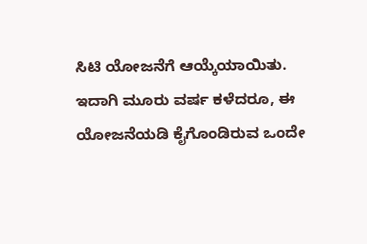ಸಿಟಿ ಯೋಜನೆಗೆ ಆಯ್ಕೆಯಾಯಿತು. ಇದಾಗಿ ಮೂರು ವರ್ಷ ಕಳೆದರೂ, ಈ ಯೋಜನೆಯಡಿ ಕೈಗೊಂಡಿರುವ ಒಂದೇ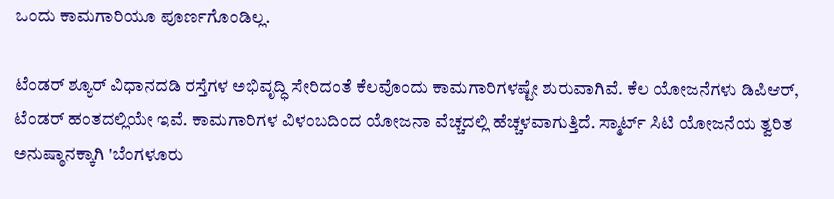ಒಂದು ಕಾಮಗಾರಿಯೂ ಪೂರ್ಣಗೊಂಡಿಲ್ಲ.

ಟೆಂಡರ್ ‌ಶ್ಯೂರ್‌ ವಿಧಾನದಡಿ ರಸ್ತೆಗಳ ಅಭಿವೃದ್ಧಿ ಸೇರಿದಂತೆ ಕೆಲವೊಂದು ಕಾಮಗಾರಿಗಳಷ್ಟೇ ಶುರುವಾಗಿವೆ. ಕೆಲ ಯೋಜನೆಗಳು ಡಿಪಿಆರ್‌, ಟೆಂಡರ್‌ ಹಂತದಲ್ಲಿಯೇ ಇವೆ. ಕಾಮಗಾರಿಗಳ ವಿಳಂಬದಿಂದ ಯೋಜನಾ ವೆಚ್ಚದಲ್ಲಿ ಹೆಚ್ಚಳವಾಗುತ್ತಿದೆ. ಸ್ಮಾರ್ಟ್‌ ಸಿಟಿ ಯೋಜನೆಯ ತ್ವರಿತ ಅನುಷ್ಠಾನಕ್ಕಾಗಿ 'ಬೆಂಗಳೂರು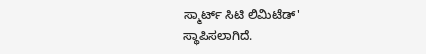ಸ್ಮಾರ್ಟ್‌ ಸಿಟಿ ಲಿಮಿಟೆಡ್‌' ಸ್ಥಾಪಿಸಲಾಗಿದೆ.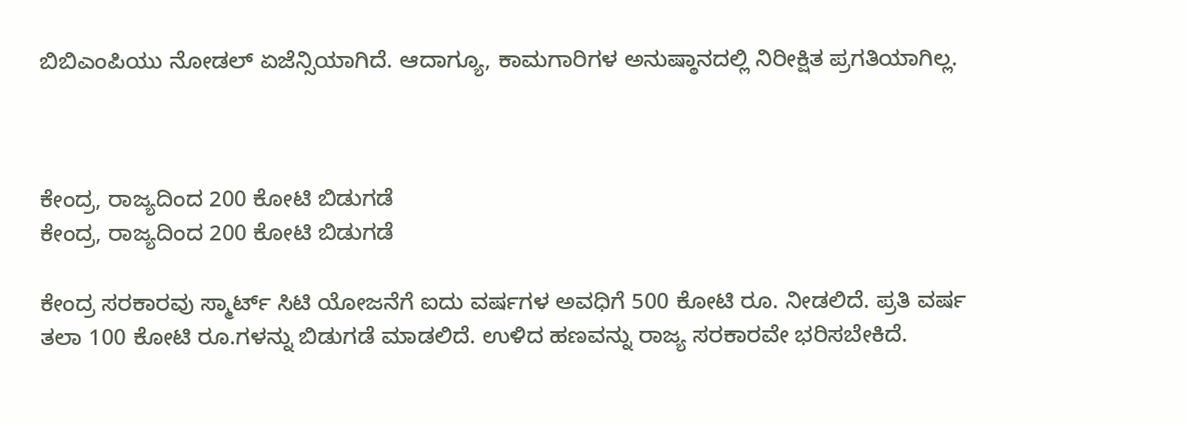ಬಿಬಿಎಂಪಿಯು ನೋಡಲ್‌ ಏಜೆನ್ಸಿಯಾಗಿದೆ. ಆದಾಗ್ಯೂ, ಕಾಮಗಾರಿಗಳ ಅನುಷ್ಠಾನದಲ್ಲಿ ನಿರೀಕ್ಷಿತ ಪ್ರಗತಿಯಾಗಿಲ್ಲ.



ಕೇಂದ್ರ, ರಾಜ್ಯದಿಂದ 200 ಕೋಟಿ ಬಿಡುಗಡೆ
ಕೇಂದ್ರ, ರಾಜ್ಯದಿಂದ 200 ಕೋಟಿ ಬಿಡುಗಡೆ

ಕೇಂದ್ರ ಸರಕಾರವು ಸ್ಮಾರ್ಟ್‌ ಸಿಟಿ ಯೋಜನೆಗೆ ಐದು ವರ್ಷಗಳ ಅವಧಿಗೆ 500 ಕೋಟಿ ರೂ. ನೀಡಲಿದೆ. ಪ್ರತಿ ವರ್ಷ ತಲಾ 100 ಕೋಟಿ ರೂ.ಗಳನ್ನು ಬಿಡುಗಡೆ ಮಾಡಲಿದೆ. ಉಳಿದ ಹಣವನ್ನು ರಾಜ್ಯ ಸರಕಾರವೇ ಭರಿಸಬೇಕಿದೆ.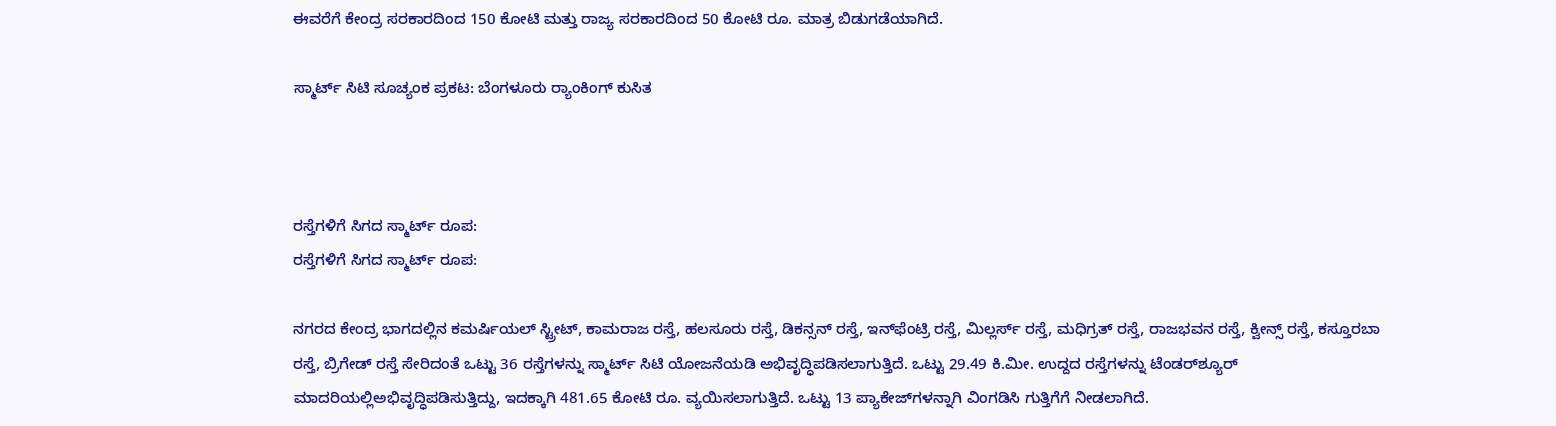ಈವರೆಗೆ ಕೇಂದ್ರ ಸರಕಾರದಿಂದ 150 ಕೋಟಿ ಮತ್ತು ರಾಜ್ಯ ಸರಕಾರದಿಂದ 50 ಕೋಟಿ ರೂ. ಮಾತ್ರ ಬಿಡುಗಡೆಯಾಗಿದೆ.

ಸ್ಮಾರ್ಟ್‌ ಸಿಟಿ ಸೂಚ್ಯಂಕ ಪ್ರಕಟ: ಬೆಂಗಳೂರು ರ‍್ಯಾಂಕಿಂಗ್‌ ಕುಸಿತ



ರಸ್ತೆಗಳಿಗೆ ಸಿಗದ ಸ್ಮಾರ್ಟ್‌ ರೂಪ:
ರಸ್ತೆಗಳಿಗೆ ಸಿಗದ ಸ್ಮಾರ್ಟ್‌ ರೂಪ:

ನಗರದ ಕೇಂದ್ರ ಭಾಗದಲ್ಲಿನ ಕಮರ್ಷಿಯಲ್‌ ಸ್ಟ್ರೀಟ್‌, ಕಾಮರಾಜ ರಸ್ತೆ, ಹಲಸೂರು ರಸ್ತೆ, ಡಿಕನ್ಸನ್‌ ರಸ್ತೆ, ಇನ್‌ಫೆಂಟ್ರಿ ರಸ್ತೆ, ಮಿಲ್ಲರ್ಸ್ ರಸ್ತೆ, ಮಧಿಗ್ರತ್‌ ರಸ್ತೆ, ರಾಜಭವನ ರಸ್ತೆ, ಕ್ವೀನ್ಸ್‌ ರಸ್ತೆ, ಕಸ್ತೂರಬಾ ರಸ್ತೆ, ಬ್ರಿಗೇಡ್‌ ರಸ್ತೆ ಸೇರಿದಂತೆ ಒಟ್ಟು 36 ರಸ್ತೆಗಳನ್ನು ಸ್ಮಾರ್ಟ್‌ ಸಿಟಿ ಯೋಜನೆಯಡಿ ಅಭಿವೃದ್ಧಿಪಡಿಸಲಾಗುತ್ತಿದೆ. ಒಟ್ಟು 29.49 ಕಿ.ಮೀ. ಉದ್ದದ ರಸ್ತೆಗಳನ್ನು ಟೆಂಡರ್‌ಶ್ಯೂರ್‌ ಮಾದರಿಯಲ್ಲಿಅಭಿವೃದ್ಧಿಪಡಿಸುತ್ತಿದ್ದು, ಇದಕ್ಕಾಗಿ 481.65 ಕೋಟಿ ರೂ. ವ್ಯಯಿಸಲಾಗುತ್ತಿದೆ. ಒಟ್ಟು 13 ಪ್ಯಾಕೇಜ್‌ಗಳನ್ನಾಗಿ ವಿಂಗಡಿಸಿ ಗುತ್ತಿಗೆಗೆ ನೀಡಲಾಗಿದೆ.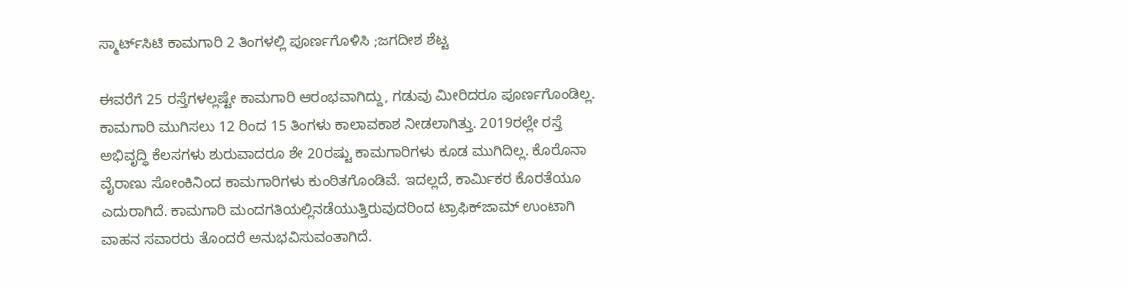ಸ್ಮಾರ್ಟ್‌ಸಿಟಿ ಕಾಮಗಾರಿ 2 ತಿಂಗಳಲ್ಲಿ ಪೂರ್ಣಗೊಳಿಸಿ ;ಜಗದೀಶ ಶೆಟ್ಟ

ಈವರೆಗೆ 25 ರಸ್ತೆಗಳಲ್ಲಷ್ಟೇ ಕಾಮಗಾರಿ ಆರಂಭವಾಗಿದ್ದು, ಗಡುವು ಮೀರಿದರೂ ಪೂರ್ಣಗೊಂಡಿಲ್ಲ. ಕಾಮಗಾರಿ ಮುಗಿಸಲು 12 ರಿಂದ 15 ತಿಂಗಳು ಕಾಲಾವಕಾಶ ನೀಡಲಾಗಿತ್ತು. 2019ರಲ್ಲೇ ರಸ್ತೆ ಅಭಿವೃದ್ಧಿ ಕೆಲಸಗಳು ಶುರುವಾದರೂ ಶೇ 20ರಷ್ಟು ಕಾಮಗಾರಿಗಳು ಕೂಡ ಮುಗಿದಿಲ್ಲ. ಕೊರೊನಾ ವೈರಾಣು ಸೋಂಕಿನಿಂದ ಕಾಮಗಾರಿಗಳು ಕುಂಠಿತಗೊಂಡಿವೆ. ಇದಲ್ಲದೆ, ಕಾರ್ಮಿಕರ ಕೊರತೆಯೂ ಎದುರಾಗಿದೆ. ಕಾಮಗಾರಿ ಮಂದಗತಿಯಲ್ಲಿನಡೆಯುತ್ತಿರುವುದರಿಂದ ಟ್ರಾಫಿಕ್‌ಜಾಮ್‌ ಉಂಟಾಗಿ ವಾಹನ ಸವಾರರು ತೊಂದರೆ ಅನುಭವಿಸುವಂತಾಗಿದೆ.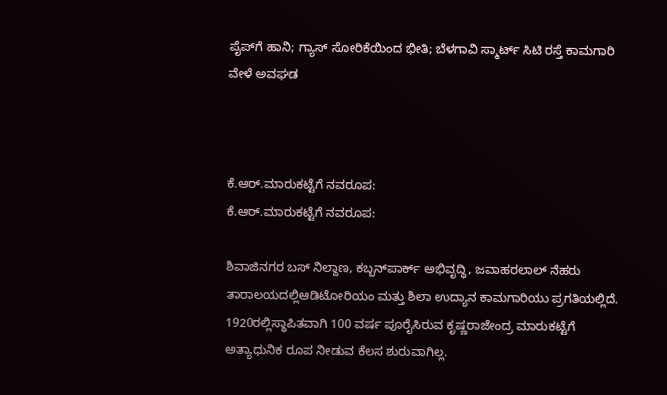ಪೈಪ್‌ಗೆ ಹಾನಿ; ಗ್ಯಾಸ್‌ ಸೋರಿಕೆಯಿಂದ ಭೀತಿ; ಬೆಳಗಾವಿ ಸ್ಮಾರ್ಟ್‌ ಸಿಟಿ ರಸ್ತೆ ಕಾಮಗಾರಿ ವೇಳೆ ಅವಘಡ



ಕೆ.ಆರ್‌.ಮಾರುಕಟ್ಟೆಗೆ ನವರೂಪ:
ಕೆ.ಆರ್‌.ಮಾರುಕಟ್ಟೆಗೆ ನವರೂಪ:

ಶಿವಾಜಿನಗರ ಬಸ್‌ ನಿಲ್ದಾಣ, ಕಬ್ಬನ್‌ಪಾರ್ಕ್ ಅಭಿವೃದ್ಧಿ, ಜವಾಹರಲಾಲ್‌ ನೆಹರು ತಾರಾಲಯದಲ್ಲಿಆಡಿಟೋರಿಯಂ ಮತ್ತು ಶಿಲಾ ಉದ್ಯಾನ ಕಾಮಗಾರಿಯು ಪ್ರಗತಿಯಲ್ಲಿದೆ. 1920ರಲ್ಲಿಸ್ಥಾಪಿತವಾಗಿ 100 ವರ್ಷ ಪೂರೈಸಿರುವ ಕೃಷ್ಣರಾಜೇಂದ್ರ ಮಾರುಕಟ್ಟೆಗೆ ಅತ್ಯಾಧುನಿಕ ರೂಪ ನೀಡುವ ಕೆಲಸ ಶುರುವಾಗಿಲ್ಲ.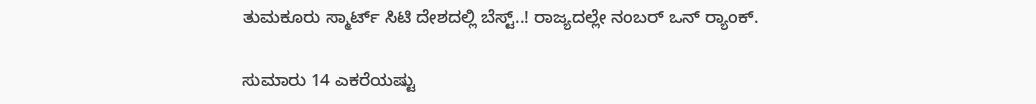ತುಮಕೂರು ಸ್ಮಾರ್ಟ್‌ ಸಿಟಿ ದೇಶದಲ್ಲಿ ಬೆಸ್ಟ್‌..! ರಾಜ್ಯದಲ್ಲೇ ನಂಬರ್‌ ಒನ್ ರ‍್ಯಾಂಕ್.

ಸುಮಾರು 14 ಎಕರೆಯಷ್ಟು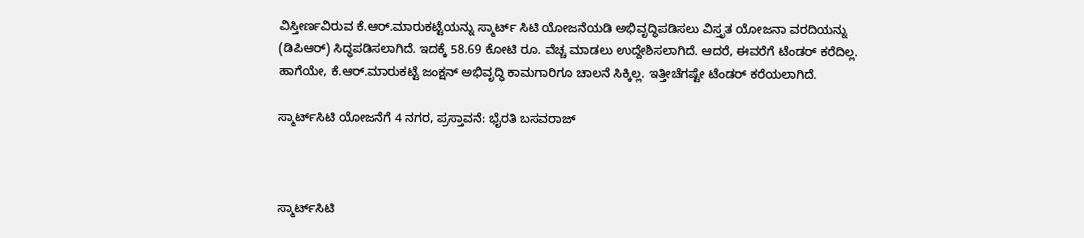ವಿಸ್ತೀರ್ಣವಿರುವ ಕೆ.ಆರ್‌.ಮಾರುಕಟ್ಟೆಯನ್ನು ಸ್ಮಾರ್ಟ್‌ ಸಿಟಿ ಯೋಜನೆಯಡಿ ಅಭಿವೃದ್ಧಿಪಡಿಸಲು ವಿಸ್ತೃತ ಯೋಜನಾ ವರದಿಯನ್ನು (ಡಿಪಿಆರ್‌) ಸಿದ್ಧಪಡಿಸಲಾಗಿದೆ. ಇದಕ್ಕೆ 58.69 ಕೋಟಿ ರೂ. ವೆಚ್ಚ ಮಾಡಲು ಉದ್ದೇಶಿಸಲಾಗಿದೆ. ಆದರೆ, ಈವರೆಗೆ ಟೆಂಡರ್‌ ಕರೆದಿಲ್ಲ. ಹಾಗೆಯೇ, ಕೆ.ಆರ್‌.ಮಾರುಕಟ್ಟೆ ಜಂಕ್ಷನ್‌ ಅಭಿವೃದ್ಧಿ ಕಾಮಗಾರಿಗೂ ಚಾಲನೆ ಸಿಕ್ಕಿಲ್ಲ. ಇತ್ತೀಚೆಗಷ್ಟೇ ಟೆಂಡರ್‌ ಕರೆಯಲಾಗಿದೆ.

ಸ್ಮಾರ್ಟ್‌ಸಿಟಿ ಯೋಜನೆಗೆ 4 ನಗರ, ಪ್ರಸ್ತಾವನೆ: ಭೈರತಿ ಬಸವರಾಜ್‌



ಸ್ಮಾರ್ಟ್‌ಸಿಟಿ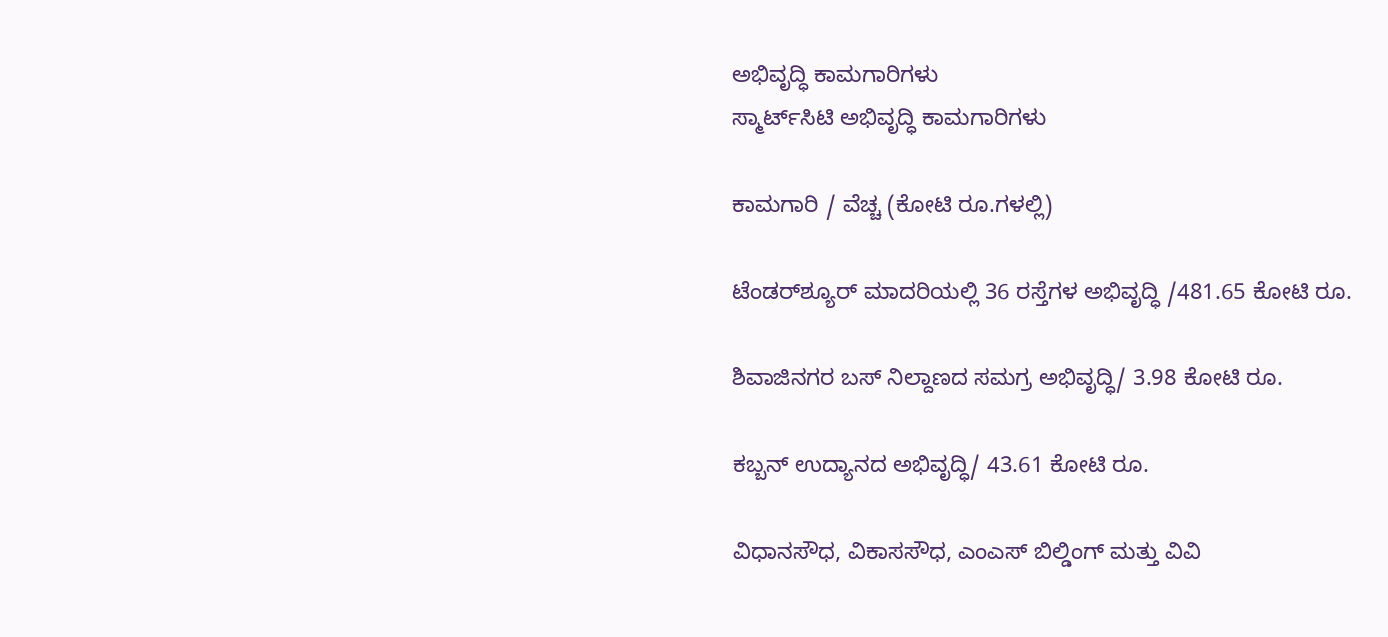ಅಭಿವೃದ್ಧಿ ಕಾಮಗಾರಿಗಳು
ಸ್ಮಾರ್ಟ್‌ಸಿಟಿ ಅಭಿವೃದ್ಧಿ ಕಾಮಗಾರಿಗಳು

ಕಾಮಗಾರಿ / ವೆಚ್ಚ (ಕೋಟಿ ರೂ.ಗಳಲ್ಲಿ)

ಟೆಂಡರ್‌ಶ್ಯೂರ್‌ ಮಾದರಿಯಲ್ಲಿ 36 ರಸ್ತೆಗಳ ಅಭಿವೃದ್ಧಿ /481.65 ಕೋಟಿ ರೂ.

ಶಿವಾಜಿನಗರ ಬಸ್‌ ನಿಲ್ದಾಣದ ಸಮಗ್ರ ಅಭಿವೃದ್ಧಿ/ 3.98 ಕೋಟಿ ರೂ.

ಕಬ್ಬನ್‌ ಉದ್ಯಾನದ ಅಭಿವೃದ್ಧಿ/ 43.61 ಕೋಟಿ ರೂ.

ವಿಧಾನಸೌಧ, ವಿಕಾಸಸೌಧ, ಎಂಎಸ್‌ ಬಿಲ್ಡಿಂಗ್‌ ಮತ್ತು ವಿವಿ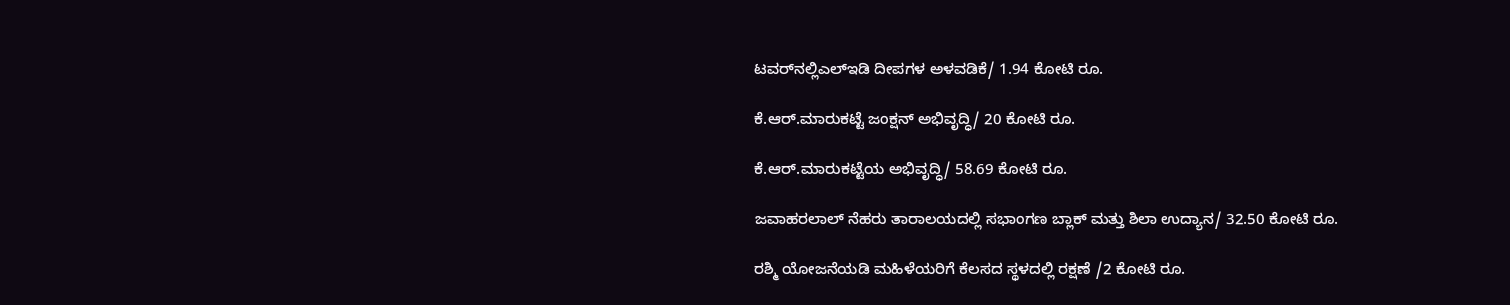ಟವರ್‌ನಲ್ಲಿಎಲ್‌ಇಡಿ ದೀಪಗಳ ಅಳವಡಿಕೆ/ 1.94 ಕೋಟಿ ರೂ.

ಕೆ.ಆರ್‌.ಮಾರುಕಟ್ಟೆ ಜಂಕ್ಷನ್‌ ಅಭಿವೃದ್ಧಿ/ 20 ಕೋಟಿ ರೂ.

ಕೆ.ಆರ್‌.ಮಾರುಕಟ್ಟೆಯ ಅಭಿವೃದ್ಧಿ/ 58.69 ಕೋಟಿ ರೂ.

ಜವಾಹರಲಾಲ್‌ ನೆಹರು ತಾರಾಲಯದಲ್ಲಿ ಸಭಾಂಗಣ ಬ್ಲಾಕ್‌ ಮತ್ತು ಶಿಲಾ ಉದ್ಯಾನ/ 32.50 ಕೋಟಿ ರೂ.

ರಶ್ಮಿ ಯೋಜನೆಯಡಿ ಮಹಿಳೆಯರಿಗೆ ಕೆಲಸದ ಸ್ಥಳದಲ್ಲಿ ರಕ್ಷಣೆ /2 ಕೋಟಿ ರೂ.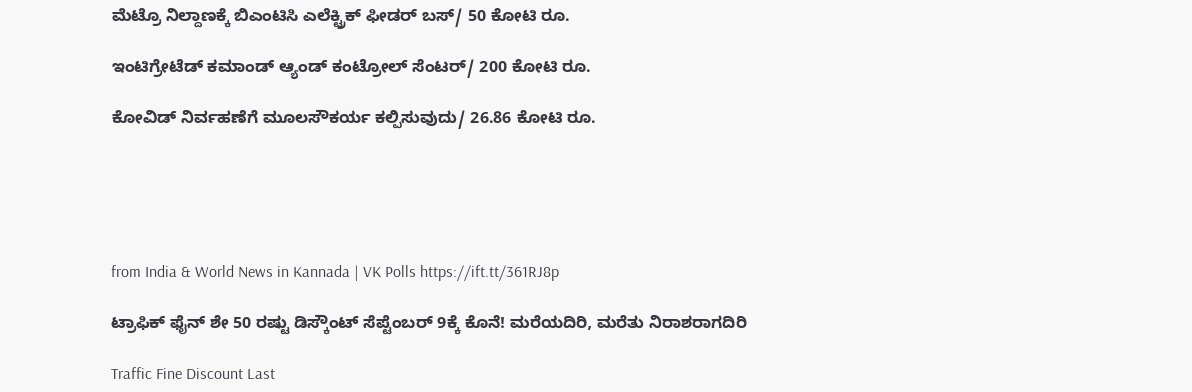ಮೆಟ್ರೊ ನಿಲ್ದಾಣಕ್ಕೆ ಬಿಎಂಟಿಸಿ ಎಲೆಕ್ಟ್ರಿಕ್‌ ಫೀಡರ್‌ ಬಸ್/ 50 ಕೋಟಿ ರೂ.

ಇಂಟಿಗ್ರೇಟೆಡ್‌ ಕಮಾಂಡ್‌ ಆ್ಯಂಡ್‌ ಕಂಟ್ರೋಲ್‌ ಸೆಂಟರ್/ 200 ಕೋಟಿ ರೂ.

ಕೋವಿಡ್‌ ನಿರ್ವಹಣೆಗೆ ಮೂಲಸೌಕರ್ಯ ಕಲ್ಪಿಸುವುದು/ 26.86 ಕೋಟಿ ರೂ.





from India & World News in Kannada | VK Polls https://ift.tt/361RJ8p

ಟ್ರಾಫಿಕ್‌ ಫೈನ್‌ ಶೇ 50 ರಷ್ಟು ಡಿಸ್ಕೌಂಟ್‌ ಸೆಪ್ಟೆಂಬರ್‌ 9ಕ್ಕೆ ಕೊನೆ! ಮರೆಯದಿರಿ, ಮರೆತು ನಿರಾಶರಾಗದಿರಿ

Traffic Fine Discount Last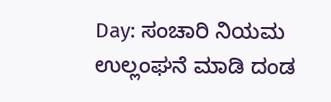Day: ಸಂಚಾರಿ ನಿಯಮ ಉಲ್ಲಂಘನೆ ಮಾಡಿ ದಂಡ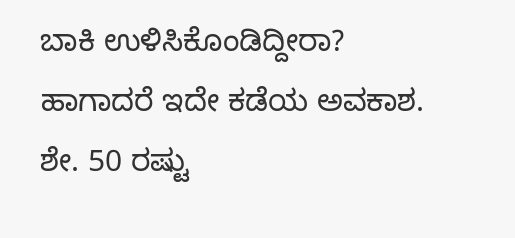ಬಾಕಿ ಉಳಿಸಿಕೊಂಡಿದ್ದೀರಾ? ಹಾಗಾದರೆ ಇದೇ ಕಡೆಯ ಅವಕಾಶ. ಶೇ. 50 ರಷ್ಟು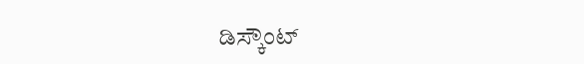ಡಿಸ್ಕೌಂಟ್‌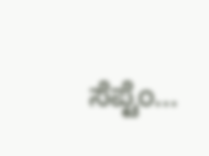ಸೆಪ್ಟೆಂ...